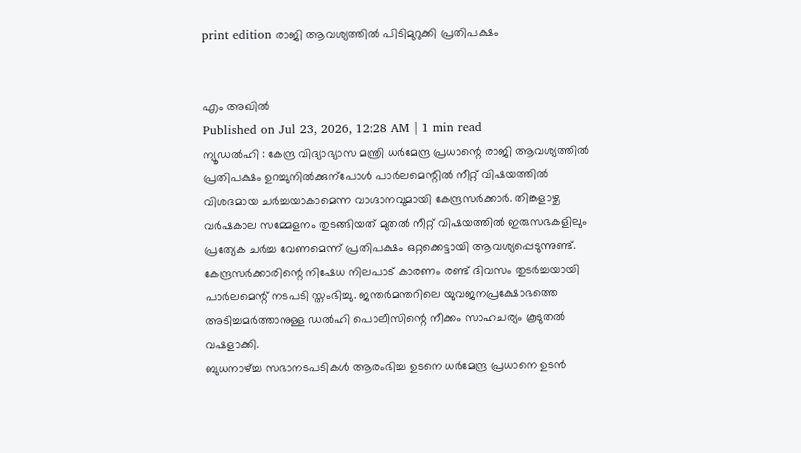print edition രാജി ആവശ്യത്തിൽ പിടിമുറുക്കി പ്രതിപക്ഷം


എം അഖിൽ
Published on Jul 23, 2026, 12:28 AM | 1 min read
ന്യൂഡൽഹി : കേന്ദ്ര വിദ്യാഭ്യാസ മന്ത്രി ധർമേന്ദ്ര പ്രധാന്റെ രാജി ആവശ്യത്തിൽ പ്രതിപക്ഷം ഉറച്ചുനിൽക്കുന്പോൾ പാർലമെന്റിൽ നീറ്റ് വിഷയത്തിൽ വിശദമായ ചർച്ചയാകാമെന്ന വാഗ്ദാനവുമായി കേന്ദ്രസർക്കാർ. തിങ്കളാഴ്ച വർഷകാല സമ്മേളനം തുടങ്ങിയത് മുതൽ നീറ്റ് വിഷയത്തിൽ ഇരുസഭകളിലും പ്രത്യേക ചർച്ച വേണമെന്ന് പ്രതിപക്ഷം ഒറ്റക്കെട്ടായി ആവശ്യപ്പെടുന്നുണ്ട്. കേന്ദ്രസർക്കാരിന്റെ നിഷേധ നിലപാട് കാരണം രണ്ട് ദിവസം തുടർച്ചയായി പാർലമെന്റ് നടപടി സ്തംഭിച്ചു. ജന്തർമന്തറിലെ യുവജനപ്രക്ഷോഭത്തെ അടിച്ചമർത്താനുള്ള ഡൽഹി പൊലീസിന്റെ നീക്കം സാഹചര്യം കൂടുതൽ വഷളാക്കി.
ബുധനാഴ്ച്ച സഭാനടപടികൾ ആരംഭിച്ച ഉടനെ ധർമേന്ദ്ര പ്രധാനെ ഉടൻ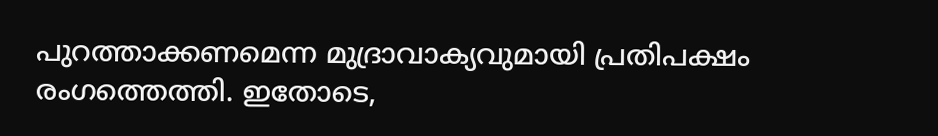പുറത്താക്കണമെന്ന മുദ്രാവാക്യവുമായി പ്രതിപക്ഷം രംഗത്തെത്തി. ഇതോടെ,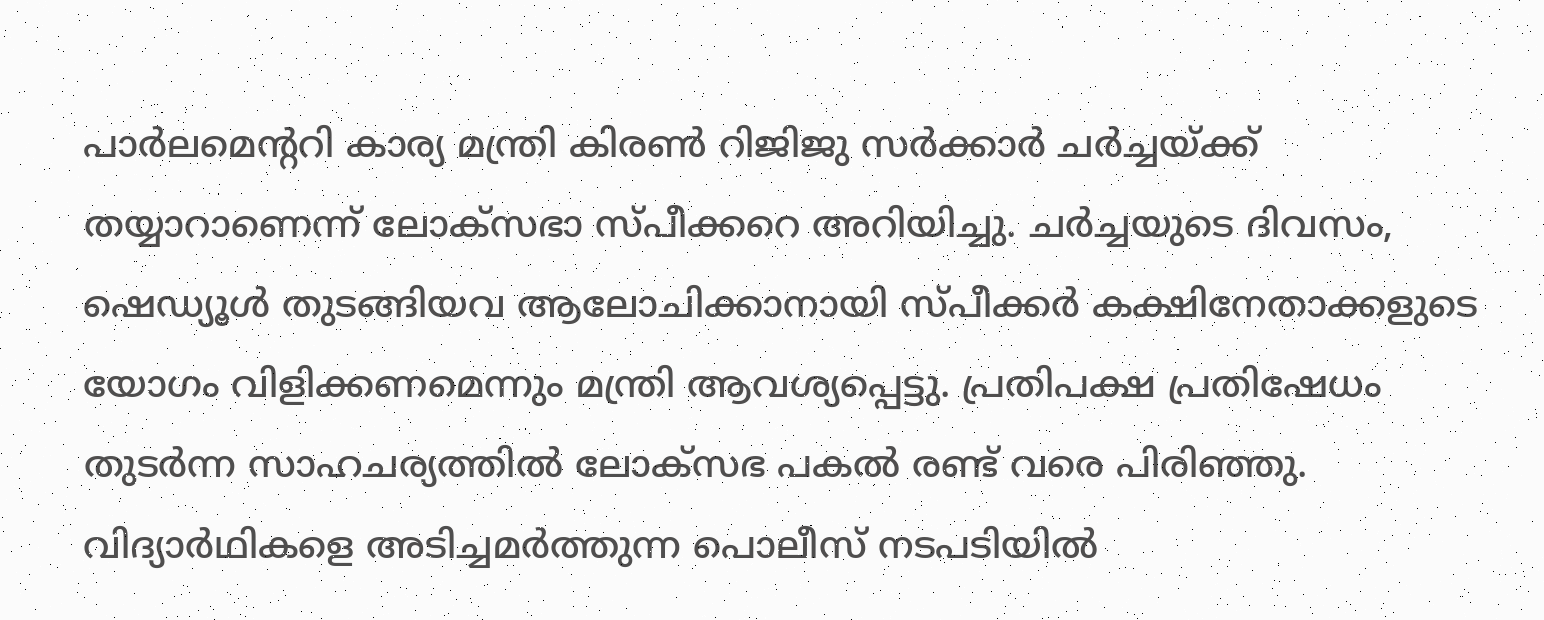പാർലമെന്ററി കാര്യ മന്ത്രി കിരൺ റിജിജു സർക്കാർ ചർച്ചയ്ക്ക് തയ്യാറാണെന്ന് ലോക്സഭാ സ്പീക്കറെ അറിയിച്ചു. ചർച്ചയുടെ ദിവസം, ഷെഡ്യൂൾ തുടങ്ങിയവ ആലോചിക്കാനായി സ്പീക്കർ കക്ഷിനേതാക്കളുടെ യോഗം വിളിക്കണമെന്നും മന്ത്രി ആവശ്യപ്പെട്ടു. പ്രതിപക്ഷ പ്രതിഷേധം തുടർന്ന സാഹചര്യത്തിൽ ലോക്സഭ പകൽ രണ്ട് വരെ പിരിഞ്ഞു. വിദ്യാർഥികളെ അടിച്ചമർത്തുന്ന പൊലീസ് നടപടിയിൽ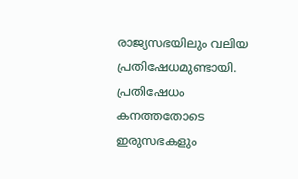രാജ്യസഭയിലും വലിയ പ്രതിഷേധമുണ്ടായി.
പ്രതിഷേധം കനത്തതോടെ ഇരുസഭകളും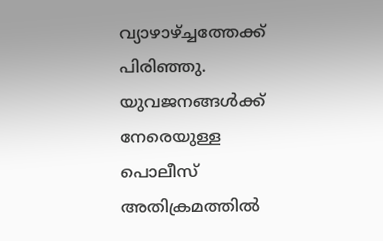വ്യാഴാഴ്ച്ചത്തേക്ക് പിരിഞ്ഞു. യുവജനങ്ങൾക്ക് നേരെയുള്ള പൊലീസ് അതിക്രമത്തിൽ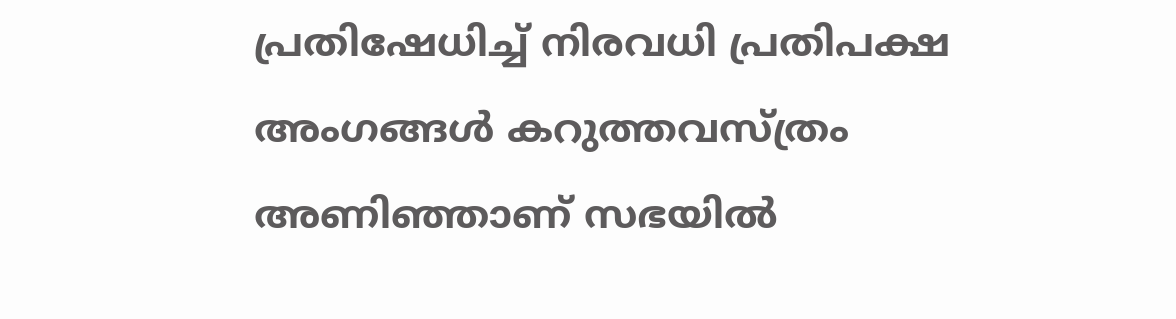പ്രതിഷേധിച്ച് നിരവധി പ്രതിപക്ഷ അംഗങ്ങൾ കറുത്തവസ്ത്രം അണിഞ്ഞാണ് സഭയിൽ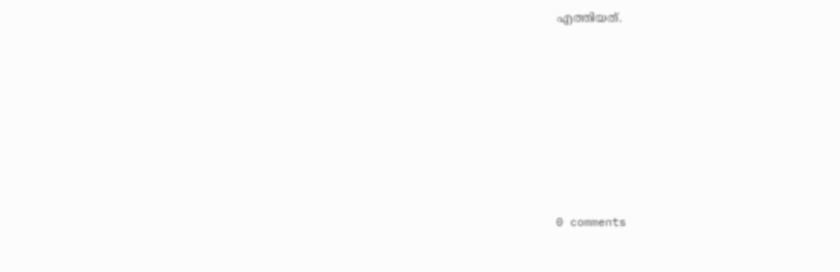എത്തിയത്.










0 comments